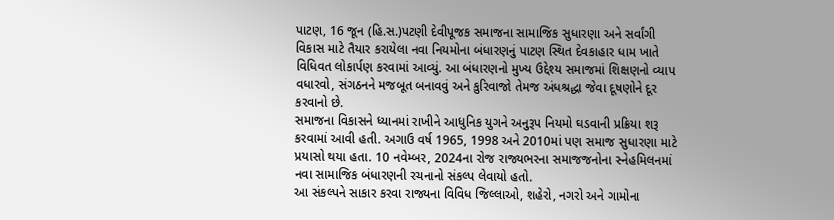પાટણ, 16 જૂન (હિ.સ.)પટણી દેવીપૂજક સમાજના સામાજિક સુધારણા અને સર્વાંગી વિકાસ માટે તૈયાર કરાયેલા નવા નિયમોના બંધારણનું પાટણ સ્થિત દેવકાહાર ધામ ખાતે વિધિવત લોકાર્પણ કરવામાં આવ્યું. આ બંધારણનો મુખ્ય ઉદ્દેશ્ય સમાજમાં શિક્ષણનો વ્યાપ વધારવો, સંગઠનને મજબૂત બનાવવું અને કુરિવાજો તેમજ અંધશ્રદ્ધા જેવા દૂષણોને દૂર કરવાનો છે.
સમાજના વિકાસને ધ્યાનમાં રાખીને આધુનિક યુગને અનુરૂપ નિયમો ઘડવાની પ્રક્રિયા શરૂ કરવામાં આવી હતી. અગાઉ વર્ષ 1965, 1998 અને 2010માં પણ સમાજ સુધારણા માટે પ્રયાસો થયા હતા. 10 નવેમ્બર, 2024ના રોજ રાજ્યભરના સમાજજનોના સ્નેહમિલનમાં નવા સામાજિક બંધારણની રચનાનો સંકલ્પ લેવાયો હતો.
આ સંકલ્પને સાકાર કરવા રાજ્યના વિવિધ જિલ્લાઓ, શહેરો, નગરો અને ગામોના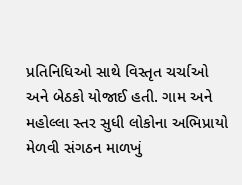પ્રતિનિધિઓ સાથે વિસ્તૃત ચર્ચાઓ અને બેઠકો યોજાઈ હતી. ગામ અને મહોલ્લા સ્તર સુધી લોકોના અભિપ્રાયો મેળવી સંગઠન માળખું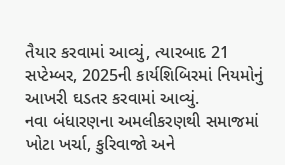તૈયાર કરવામાં આવ્યું, ત્યારબાદ 21 સપ્ટેમ્બર, 2025ની કાર્યશિબિરમાં નિયમોનું આખરી ઘડતર કરવામાં આવ્યું.
નવા બંધારણના અમલીકરણથી સમાજમાં ખોટા ખર્ચા, કુરિવાજો અને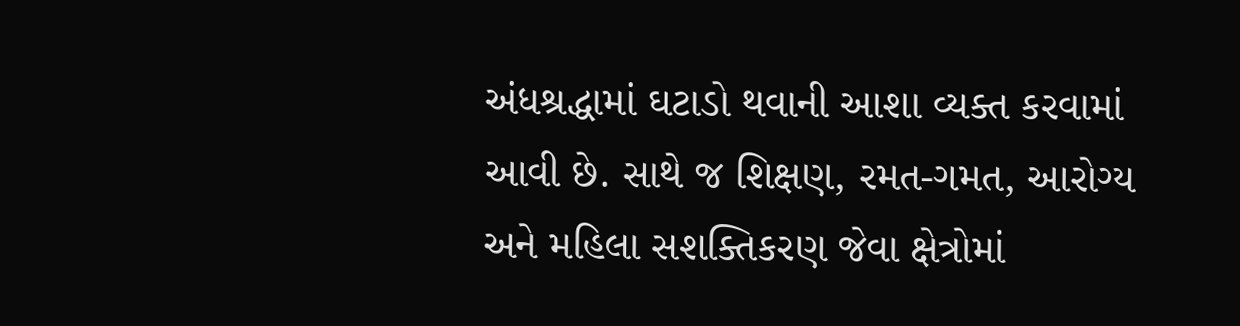અંધશ્રદ્ધામાં ઘટાડો થવાની આશા વ્યક્ત કરવામાં આવી છે. સાથે જ શિક્ષણ, રમત-ગમત, આરોગ્ય અને મહિલા સશક્તિકરણ જેવા ક્ષેત્રોમાં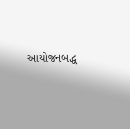આયોજનબદ્ધ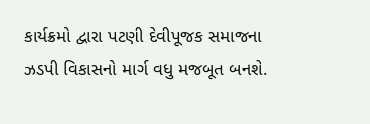કાર્યક્રમો દ્વારા પટણી દેવીપૂજક સમાજના ઝડપી વિકાસનો માર્ગ વધુ મજબૂત બનશે.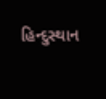હિન્દુસ્થાન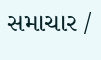સમાચાર /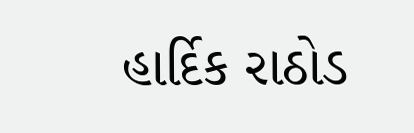હાર્દિક રાઠોડ